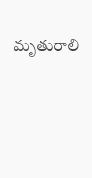మృతురాలి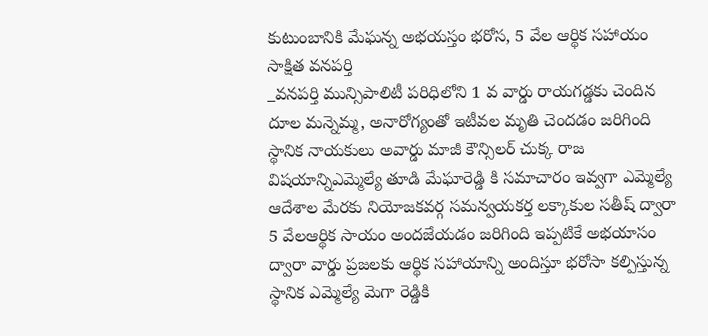కుటుంబానికి మేఘన్న అభయస్తం భరోస, 5 వేల ఆర్థిక సహాయం
సాక్షిత వనపర్తి
_వనపర్తి మున్సిపాలిటీ పరిధిలోని 1 వ వార్డు రాయగడ్డకు చెందిన దూల మన్నెమ్మ, అనారోగ్యంతో ఇటీవల మృతి చెందడం జరిగింది స్థానిక నాయకులు అవార్డు మాజీ కౌన్సిలర్ చుక్క రాజ విషయాన్నిఎమ్మెల్యే తూడి మేఘారెడ్డి కి సమాచారం ఇవ్వగా ఎమ్మెల్యే ఆదేశాల మేరకు నియోజకవర్గ సమన్వయకర్త లక్కాకుల సతీష్ ద్వారా 5 వేలఆర్థిక సాయం అందజేయడం జరిగింది ఇప్పటికే అభయాసం ద్వారా వార్డు ప్రజలకు ఆర్థిక సహాయాన్ని అందిస్తూ భరోసా కల్పిస్తున్న స్థానిక ఎమ్మెల్యే మెగా రెడ్డికి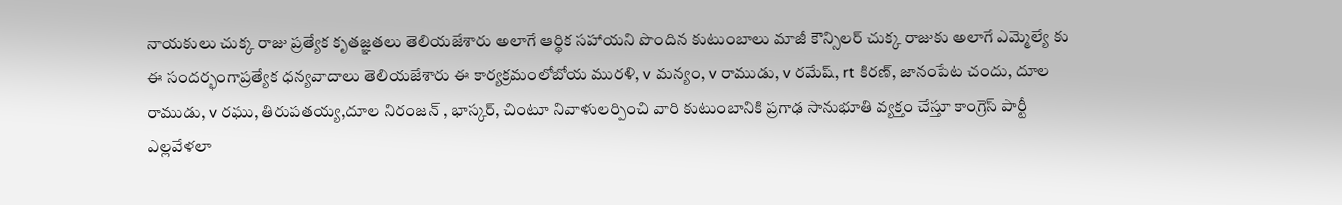నాయకులు చుక్క రాజు ప్రత్యేక కృతజ్ఞతలు తెలియజేశారు అలాగే ఆర్థిక సహాయని పొందిన కుటుంబాలు మాజీ కౌన్సిలర్ చుక్క రాజుకు అలాగే ఎమ్మెల్యే కు ఈ సందర్భంగాప్రత్యేక ధన్యవాదాలు తెలియజేశారు ఈ కార్యక్రమంలోబోయ మురళి, v మన్యం, v రాముడు, v రమేష్, rt కిరణ్, జానంపేట చందు, దూల రాముడు, v రఘు, తిరుపతయ్య,దూల నిరంజన్ , భాస్కర్, చింటూ నివాళులర్పించి వారి కుటుంబానికి ప్రగాఢ సానుభూతి వ్యక్తం చేస్తూ కాంగ్రెస్ పార్టీ ఎల్లవేళలా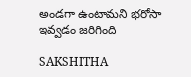అండగా ఉంటామని భరోసా ఇవ్వడం జరిగింది

SAKSHITHA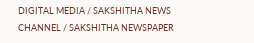DIGITAL MEDIA / SAKSHITHA NEWS CHANNEL / SAKSHITHA NEWSPAPER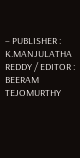– PUBLISHER : K.MANJULATHA REDDY / EDITOR : BEERAM TEJOMURTHY